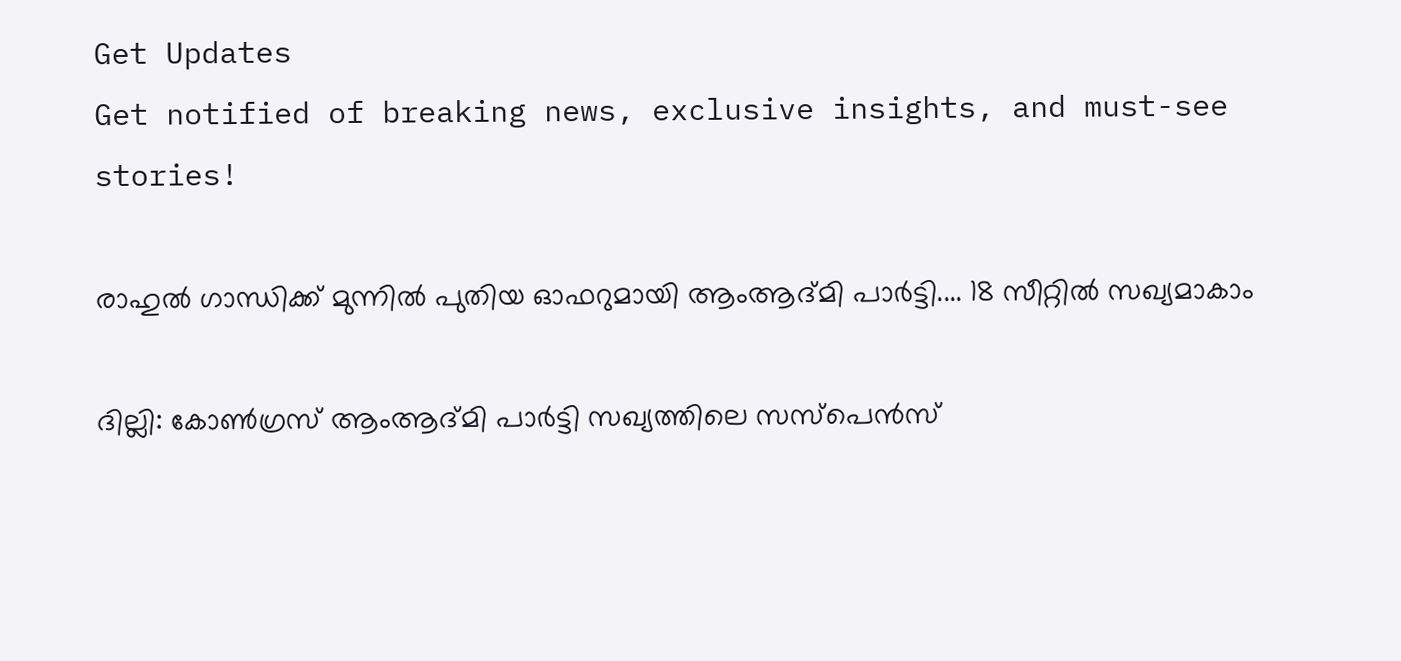Get Updates
Get notified of breaking news, exclusive insights, and must-see stories!

രാഹുല്‍ ഗാന്ധിക്ക് മുന്നില്‍ പുതിയ ഓഫറുമായി ആംആദ്മി പാര്‍ട്ടി.... 18 സീറ്റില്‍ സഖ്യമാകാം

ദില്ലി: കോണ്‍ഗ്രസ് ആംആദ്മി പാര്‍ട്ടി സഖ്യത്തിലെ സസ്‌പെന്‍സ്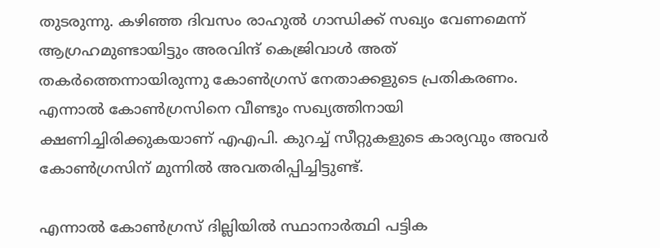തുടരുന്നു. കഴിഞ്ഞ ദിവസം രാഹുല്‍ ഗാന്ധിക്ക് സഖ്യം വേണമെന്ന് ആഗ്രഹമുണ്ടായിട്ടും അരവിന്ദ് കെജ്രിവാള്‍ അത് തകര്‍ത്തെന്നായിരുന്നു കോണ്‍ഗ്രസ് നേതാക്കളുടെ പ്രതികരണം. എന്നാല്‍ കോണ്‍ഗ്രസിനെ വീണ്ടും സഖ്യത്തിനായി ക്ഷണിച്ചിരിക്കുകയാണ് എഎപി. കുറച്ച് സീറ്റുകളുടെ കാര്യവും അവര്‍ കോണ്‍ഗ്രസിന് മുന്നില്‍ അവതരിപ്പിച്ചിട്ടുണ്ട്.

എന്നാല്‍ കോണ്‍ഗ്രസ് ദില്ലിയില്‍ സ്ഥാനാര്‍ത്ഥി പട്ടിക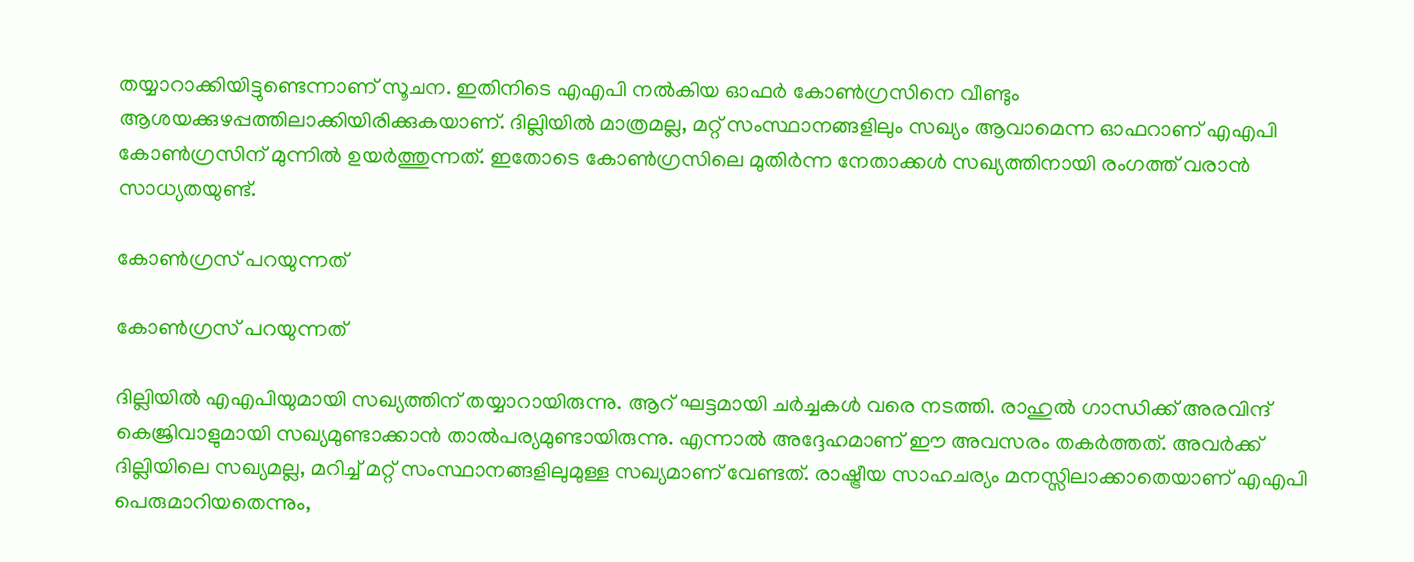തയ്യാറാക്കിയിട്ടുണ്ടെന്നാണ് സൂചന. ഇതിനിടെ എഎപി നല്‍കിയ ഓഫര്‍ കോണ്‍ഗ്രസിനെ വീണ്ടും ആശയക്കുഴപ്പത്തിലാക്കിയിരിക്കുകയാണ്. ദില്ലിയില്‍ മാത്രമല്ല, മറ്റ് സംസ്ഥാനങ്ങളിലും സഖ്യം ആവാമെന്ന ഓഫറാണ് എഎപി കോണ്‍ഗ്രസിന് മുന്നില്‍ ഉയര്‍ത്തുന്നത്. ഇതോടെ കോണ്‍ഗ്രസിലെ മുതിര്‍ന്ന നേതാക്കള്‍ സഖ്യത്തിനായി രംഗത്ത് വരാന്‍ സാധ്യതയുണ്ട്.

കോണ്‍ഗ്രസ് പറയുന്നത്

കോണ്‍ഗ്രസ് പറയുന്നത്

ദില്ലിയില്‍ എഎപിയുമായി സഖ്യത്തിന് തയ്യാറായിരുന്നു. ആറ് ഘട്ടമായി ചര്‍ച്ചകള്‍ വരെ നടത്തി. രാഹുല്‍ ഗാന്ധിക്ക് അരവിന്ദ് കെജ്രിവാളുമായി സഖ്യമുണ്ടാക്കാന്‍ താല്‍പര്യമുണ്ടായിരുന്നു. എന്നാല്‍ അദ്ദേഹമാണ് ഈ അവസരം തകര്‍ത്തത്. അവര്‍ക്ക് ദില്ലിയിലെ സഖ്യമല്ല, മറിച്ച് മറ്റ് സംസ്ഥാനങ്ങളിലുമുള്ള സഖ്യമാണ് വേണ്ടത്. രാഷ്ട്രീയ സാഹചര്യം മനസ്സിലാക്കാതെയാണ് എഎപി പെരുമാറിയതെന്നും,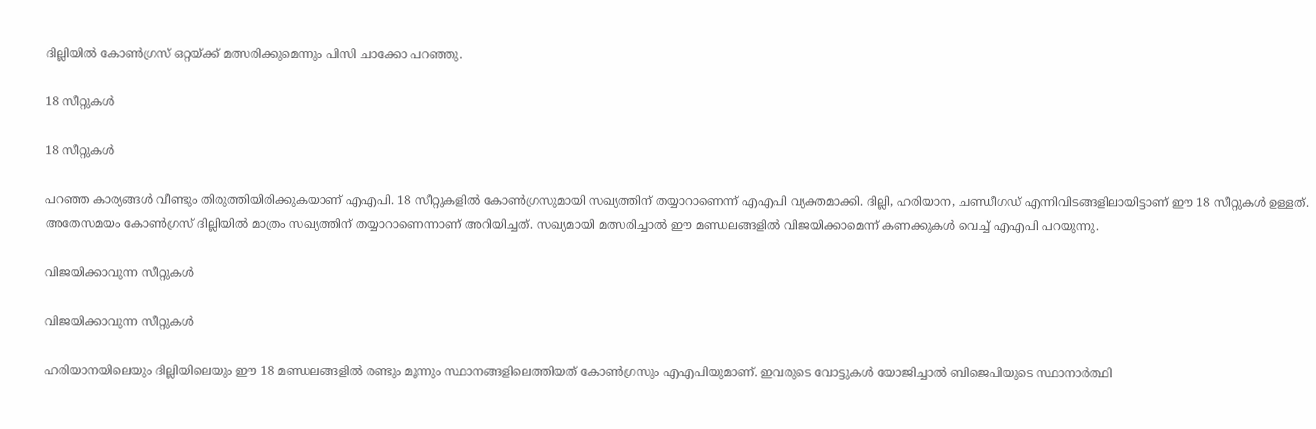ദില്ലിയില്‍ കോണ്‍ഗ്രസ് ഒറ്റയ്ക്ക് മത്സരിക്കുമെന്നും പിസി ചാക്കോ പറഞ്ഞു.

18 സീറ്റുകള്‍

18 സീറ്റുകള്‍

പറഞ്ഞ കാര്യങ്ങള്‍ വീണ്ടും തിരുത്തിയിരിക്കുകയാണ് എഎപി. 18 സീറ്റുകളില്‍ കോണ്‍ഗ്രസുമായി സഖ്യത്തിന് തയ്യാറാണെന്ന് എഎപി വ്യക്തമാക്കി. ദില്ലി, ഹരിയാന, ചണ്ഡീഗഡ് എന്നിവിടങ്ങളിലായിട്ടാണ് ഈ 18 സീറ്റുകള്‍ ഉള്ളത്. അതേസമയം കോണ്‍ഗ്രസ് ദില്ലിയില്‍ മാത്രം സഖ്യത്തിന് തയ്യാറാണെന്നാണ് അറിയിച്ചത്. സഖ്യമായി മത്സരിച്ചാല്‍ ഈ മണ്ഡലങ്ങളില്‍ വിജയിക്കാമെന്ന് കണക്കുകള്‍ വെച്ച് എഎപി പറയുന്നു.

വിജയിക്കാവുന്ന സീറ്റുകള്‍

വിജയിക്കാവുന്ന സീറ്റുകള്‍

ഹരിയാനയിലെയും ദില്ലിയിലെയും ഈ 18 മണ്ഡലങ്ങളില്‍ രണ്ടും മൂന്നും സ്ഥാനങ്ങളിലെത്തിയത് കോണ്‍ഗ്രസും എഎപിയുമാണ്. ഇവരുടെ വോട്ടുകള്‍ യോജിച്ചാല്‍ ബിജെപിയുടെ സ്ഥാനാര്‍ത്ഥി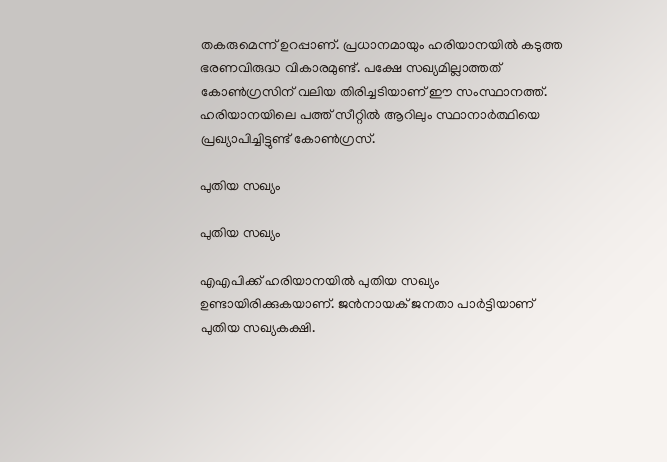തകരുമെന്ന് ഉറപ്പാണ്. പ്രധാനമായും ഹരിയാനയില്‍ കടുത്ത ഭരണവിരുദ്ധ വികാരമുണ്ട്. പക്ഷേ സഖ്യമില്ലാത്തത് കോണ്‍ഗ്രസിന് വലിയ തിരിച്ചടിയാണ് ഈ സംസ്ഥാനത്ത്. ഹരിയാനയിലെ പത്ത് സീറ്റില്‍ ആറിലും സ്ഥാനാര്‍ത്ഥിയെ പ്രഖ്യാപിച്ചിട്ടുണ്ട് കോണ്‍ഗ്രസ്.

പുതിയ സഖ്യം

പുതിയ സഖ്യം

എഎപിക്ക് ഹരിയാനയില്‍ പുതിയ സഖ്യം ഉണ്ടായിരിക്കുകയാണ്. ജന്‍നായക് ജനതാ പാര്‍ട്ടിയാണ് പുതിയ സഖ്യകക്ഷി.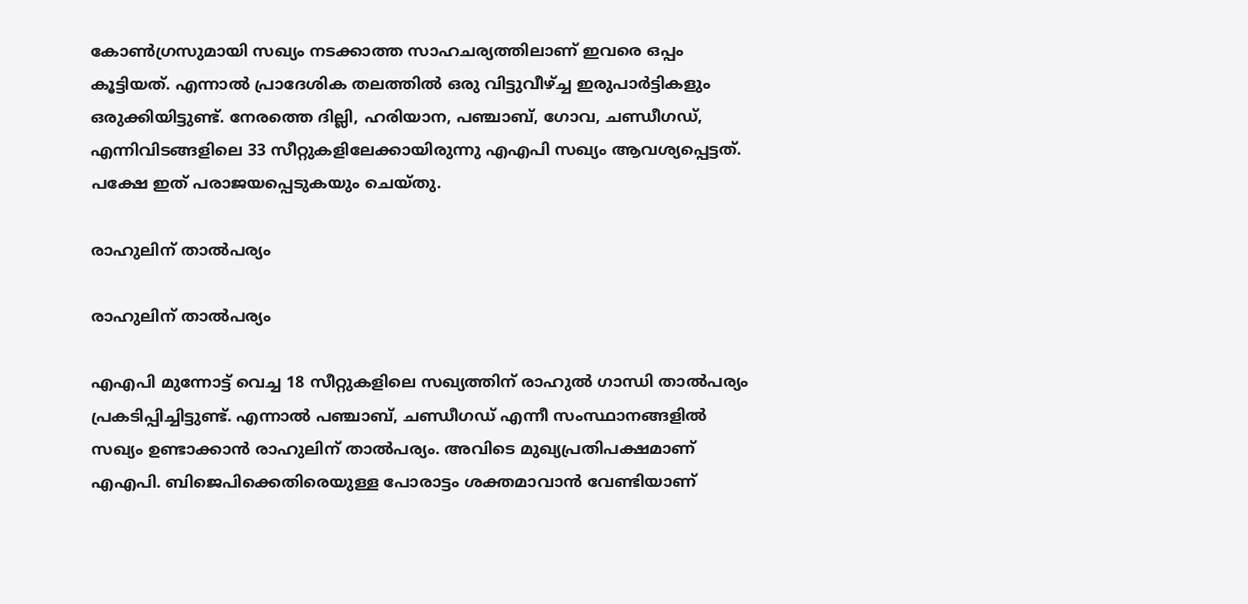കോണ്‍ഗ്രസുമായി സഖ്യം നടക്കാത്ത സാഹചര്യത്തിലാണ് ഇവരെ ഒപ്പം കൂട്ടിയത്. എന്നാല്‍ പ്രാദേശിക തലത്തില്‍ ഒരു വിട്ടുവീഴ്ച്ച ഇരുപാര്‍ട്ടികളും ഒരുക്കിയിട്ടുണ്ട്. നേരത്തെ ദില്ലി, ഹരിയാന, പഞ്ചാബ്, ഗോവ, ചണ്ഡീഗഡ്, എന്നിവിടങ്ങളിലെ 33 സീറ്റുകളിലേക്കായിരുന്നു എഎപി സഖ്യം ആവശ്യപ്പെട്ടത്. പക്ഷേ ഇത് പരാജയപ്പെടുകയും ചെയ്തു.

രാഹുലിന് താല്‍പര്യം

രാഹുലിന് താല്‍പര്യം

എഎപി മുന്നോട്ട് വെച്ച 18 സീറ്റുകളിലെ സഖ്യത്തിന് രാഹുല്‍ ഗാന്ധി താല്‍പര്യം പ്രകടിപ്പിച്ചിട്ടുണ്ട്. എന്നാല്‍ പഞ്ചാബ്, ചണ്ഡീഗഡ് എന്നീ സംസ്ഥാനങ്ങളില്‍ സഖ്യം ഉണ്ടാക്കാന്‍ രാഹുലിന് താല്‍പര്യം. അവിടെ മുഖ്യപ്രതിപക്ഷമാണ് എഎപി. ബിജെപിക്കെതിരെയുള്ള പോരാട്ടം ശക്തമാവാന്‍ വേണ്ടിയാണ്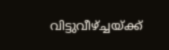വിട്ടുവീഴ്ച്ചയ്ക്ക്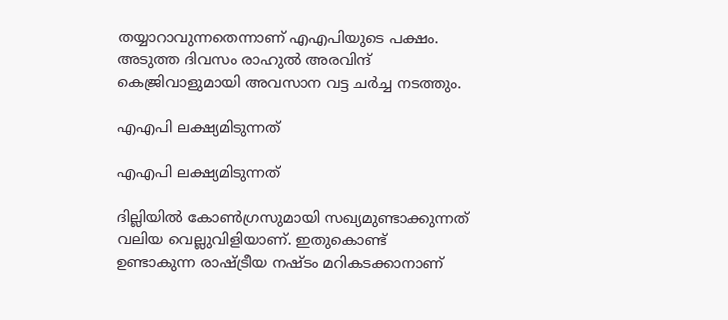തയ്യാറാവുന്നതെന്നാണ് എഎപിയുടെ പക്ഷം. അടുത്ത ദിവസം രാഹുല്‍ അരവിന്ദ് കെജ്രിവാളുമായി അവസാന വട്ട ചര്‍ച്ച നടത്തും.

എഎപി ലക്ഷ്യമിടുന്നത്

എഎപി ലക്ഷ്യമിടുന്നത്

ദില്ലിയില്‍ കോണ്‍ഗ്രസുമായി സഖ്യമുണ്ടാക്കുന്നത് വലിയ വെല്ലുവിളിയാണ്. ഇതുകൊണ്ട് ഉണ്ടാകുന്ന രാഷ്ട്രീയ നഷ്ടം മറികടക്കാനാണ്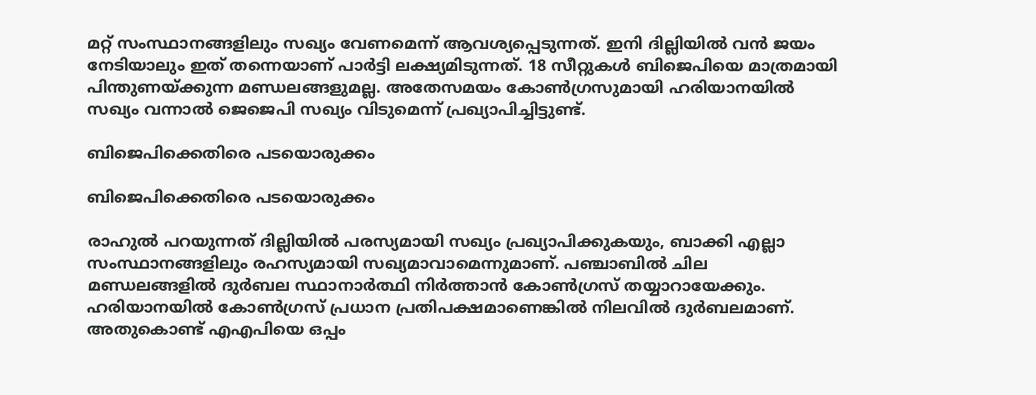മറ്റ് സംസ്ഥാനങ്ങളിലും സഖ്യം വേണമെന്ന് ആവശ്യപ്പെടുന്നത്. ഇനി ദില്ലിയില്‍ വന്‍ ജയം നേടിയാലും ഇത് തന്നെയാണ് പാര്‍ട്ടി ലക്ഷ്യമിടുന്നത്. 18 സീറ്റുകള്‍ ബിജെപിയെ മാത്രമായി പിന്തുണയ്ക്കുന്ന മണ്ഡലങ്ങളുമല്ല. അതേസമയം കോണ്‍ഗ്രസുമായി ഹരിയാനയില്‍ സഖ്യം വന്നാല്‍ ജെജെപി സഖ്യം വിടുമെന്ന് പ്രഖ്യാപിച്ചിട്ടുണ്ട്.

ബിജെപിക്കെതിരെ പടയൊരുക്കം

ബിജെപിക്കെതിരെ പടയൊരുക്കം

രാഹുല്‍ പറയുന്നത് ദില്ലിയില്‍ പരസ്യമായി സഖ്യം പ്രഖ്യാപിക്കുകയും, ബാക്കി എല്ലാ സംസ്ഥാനങ്ങളിലും രഹസ്യമായി സഖ്യമാവാമെന്നുമാണ്. പഞ്ചാബില്‍ ചില മണ്ഡലങ്ങളില്‍ ദുര്‍ബല സ്ഥാനാര്‍ത്ഥി നിര്‍ത്താന്‍ കോണ്‍ഗ്രസ് തയ്യാറായേക്കും. ഹരിയാനയില്‍ കോണ്‍ഗ്രസ് പ്രധാന പ്രതിപക്ഷമാണെങ്കില്‍ നിലവില്‍ ദുര്‍ബലമാണ്. അതുകൊണ്ട് എഎപിയെ ഒപ്പം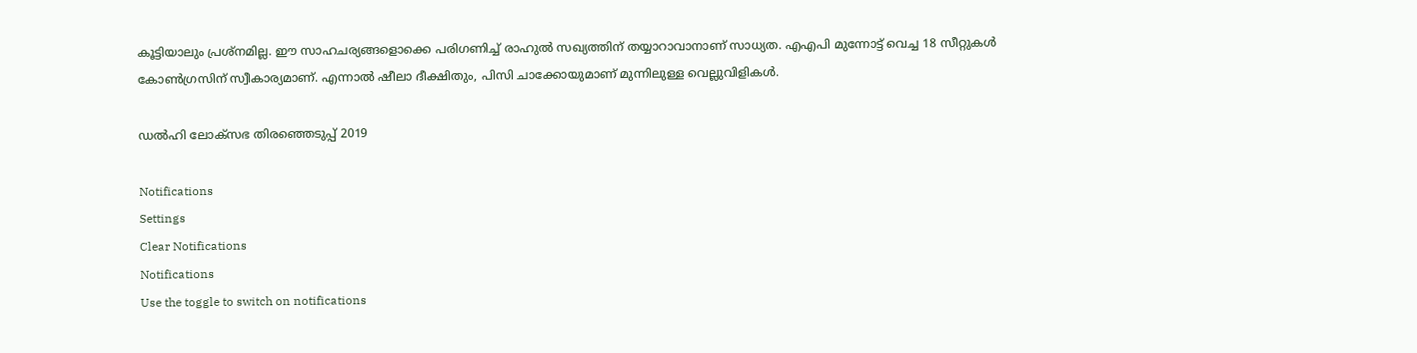കൂട്ടിയാലും പ്രശ്‌നമില്ല. ഈ സാഹചര്യങ്ങളൊക്കെ പരിഗണിച്ച് രാഹുല്‍ സഖ്യത്തിന് തയ്യാറാവാനാണ് സാധ്യത. എഎപി മുന്നോട്ട് വെച്ച 18 സീറ്റുകള്‍ കോണ്‍ഗ്രസിന് സ്വീകാര്യമാണ്. എന്നാല്‍ ഷീലാ ദീക്ഷിതും, പിസി ചാക്കോയുമാണ് മുന്നിലുള്ള വെല്ലുവിളികള്‍.

ഡൽഹി ലോക്സഭ തിരഞ്ഞെടുപ്പ് 2019

Notifications
Settings
Clear Notifications
Notifications
Use the toggle to switch on notifications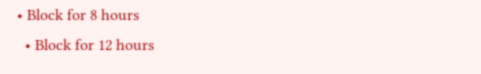• Block for 8 hours
  • Block for 12 hours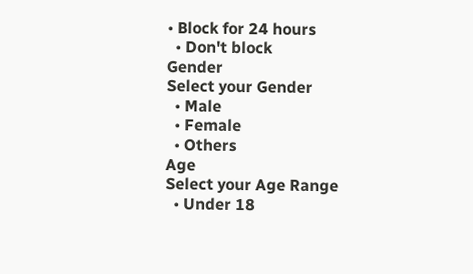• Block for 24 hours
  • Don't block
Gender
Select your Gender
  • Male
  • Female
  • Others
Age
Select your Age Range
  • Under 18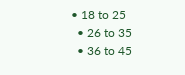• 18 to 25
  • 26 to 35
  • 36 to 45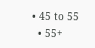• 45 to 55
  • 55+